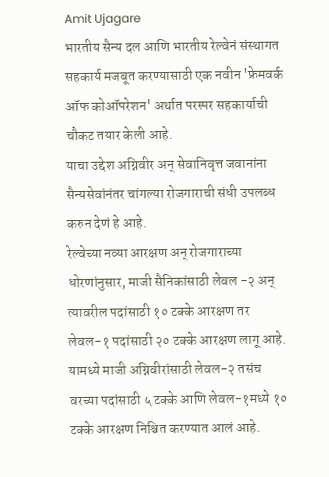Amit Ujagare
भारतीय सैन्य दल आणि भारतीय रेल्वेनं संस्थागत सहकार्य मजबूत करण्यासाठी एक नवीन 'फ्रेमवर्क ऑफ कोऑपरेशन' अर्थात परस्पर सहकार्याची चौकट तयार केली आहे.
याचा उद्देश अग्निवीर अन् सेवानिवृत्त जवानांना सैन्यसेवांनंतर चांगल्या रोजगाराची संधी उपलब्ध करुन देणं हे आहे.
रेल्वेच्या नव्या आरक्षण अन् रोजगाराच्या धोरणांनुसार, माजी सैनिकांसाठी लेवल -२ अन् त्यावरील पदांसाठी १० टक्के आरक्षण तर लेवल-१ पदांसाठी २० टक्के आरक्षण लागू आहे.
यामध्ये माजी अग्निवीरांसाठी लेवल-२ तसंच वरच्या पदांसाठी ५ टक्के आणि लेवल-१मध्ये १० टक्के आरक्षण निश्चित करण्यात आलं आहे.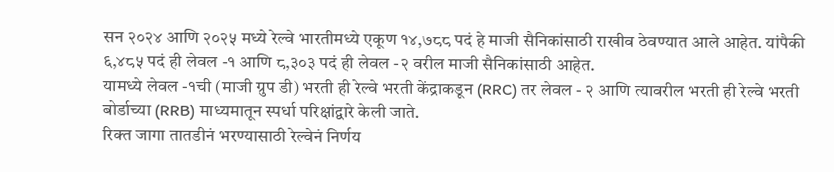सन २०२४ आणि २०२५ मध्ये रेल्वे भारतीमध्ये एकूण १४,७८८ पदं हे माजी सैनिकांसाठी राखीव ठेवण्यात आले आहेत. यांपैकी ६,४८५ पदं ही लेवल -१ आणि ८,३०३ पदं ही लेवल -२ वरील माजी सैनिकांसाठी आहेत.
यामध्ये लेवल -१ची (माजी ग्रुप डी) भरती ही रेल्वे भरती केंद्राकडून (RRC) तर लेवल - २ आणि त्यावरील भरती ही रेल्वे भरती बोर्डाच्या (RRB) माध्यमातून स्पर्धा परिक्षांद्वारे केली जाते.
रिक्त जागा तातडीनं भरण्यासाठी रेल्वेनं निर्णय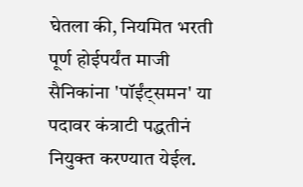घेतला की, नियमित भरती पूर्ण होईपर्यंत माजी सैनिकांना 'पॉईंट्समन' या पदावर कंत्राटी पद्धतीनं नियुक्त करण्यात येईल.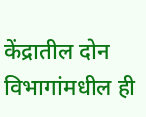केंद्रातील दोन विभागांमधील ही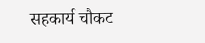सहकार्य चौकट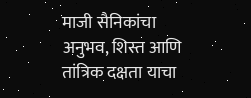माजी सैनिकांचा अनुभव, शिस्त आणि तांत्रिक दक्षता याचा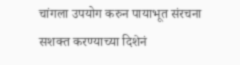चांगला उपयोग करुन पायाभूत संरचना सशक्त करण्याच्या दिशेनं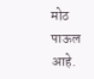मोठ पाऊल आहे.